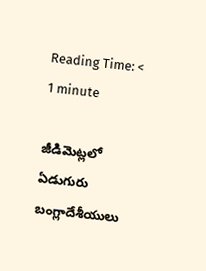Reading Time: < 1 minute

జీడిమెట్లలో ఏడుగురు బంగ్లాదేశీయులు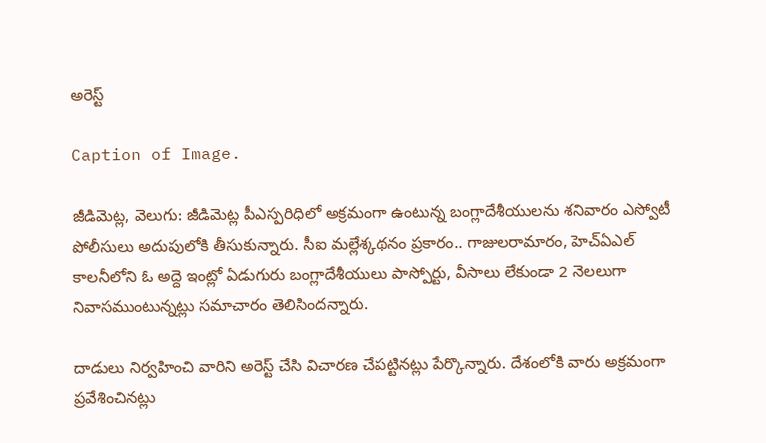అరెస్ట్

Caption of Image.

జీడిమెట్ల, వెలుగు: జీడిమెట్ల పీఎస్పరిధిలో అక్రమంగా ఉంటున్న బంగ్లాదేశీయులను శనివారం ఎస్వోటీ పోలీసులు అదుపులోకి తీసుకున్నారు. సీఐ మల్లేశ్కథనం ప్రకారం.. గాజులరామారం, హెచ్ఏఎల్ కాలనీలోని ఓ అద్దె ఇంట్లో ఏడుగురు బంగ్లాదేశీయులు పాస్పోర్టు, వీసాలు లేకుండా 2 నెలలుగా నివాసముంటున్నట్లు సమాచారం తెలిసిందన్నారు.

దాడులు నిర్వహించి వారిని అరెస్ట్ చేసి విచారణ చేపట్టినట్లు పేర్కొన్నారు. దేశంలోకి వారు అక్రమంగా ప్రవేశించినట్లు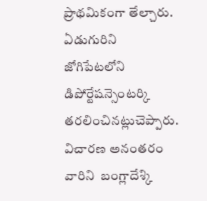ప్రాథమికంగా తేల్చారు. ఏడుగురిని జోగిపేటలోని డిపోర్టేషన్సెంటర్కి తరలించినట్లుచెప్పారు. విచారణ అనంతరం వారిని  బంగ్లాదేశ్కి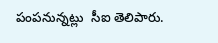పంపనున్నట్లు  సీఐ తెలిపారు.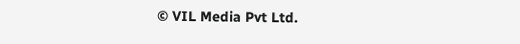© VIL Media Pvt Ltd.